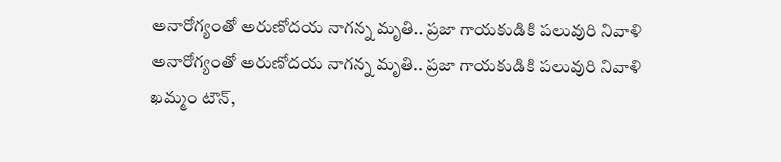అనారోగ్యంతో అరుణోదయ నాగన్న మృతి.. ప్రజా గాయకుడికి పలువురి నివాళి
అనారోగ్యంతో అరుణోదయ నాగన్న మృతి.. ప్రజా గాయకుడికి పలువురి నివాళి
ఖమ్మం టౌన్,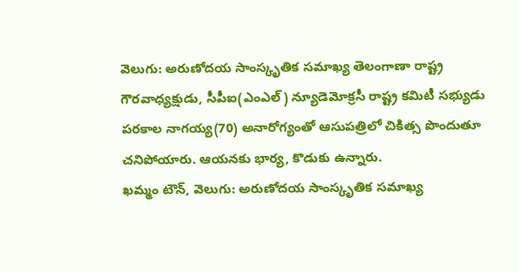వెలుగు: అరుణోదయ సాంస్కృతిక సమాఖ్య తెలంగాణా రాష్ట్ర గౌరవాధ్యక్షుడు, సీపీఐ(ఎంఎల్) న్యూడెమోక్రసీ రాష్ట్ర కమిటీ సభ్యుడు పరకాల నాగయ్య(70) అనారోగ్యంతో ఆసుపత్రిలో చికిత్స పొందుతూ చనిపోయారు. ఆయనకు భార్య, కొడుకు ఉన్నారు.
ఖమ్మం టౌన్, వెలుగు: అరుణోదయ సాంస్కృతిక సమాఖ్య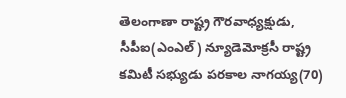తెలంగాణా రాష్ట్ర గౌరవాధ్యక్షుడు, సీపీఐ(ఎంఎల్) న్యూడెమోక్రసీ రాష్ట్ర కమిటీ సభ్యుడు పరకాల నాగయ్య(70)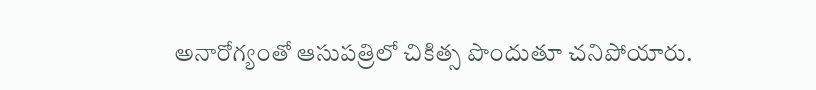అనారోగ్యంతో ఆసుపత్రిలో చికిత్స పొందుతూ చనిపోయారు.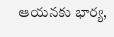ఆయనకు భార్య,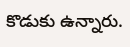కొడుకు ఉన్నారు.